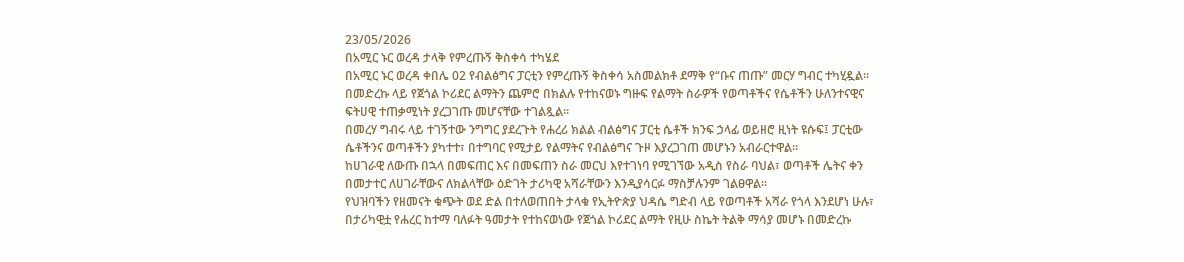23/05/2026
በአሚር ኑር ወረዳ ታላቅ የምረጡኝ ቅስቀሳ ተካሄደ
በአሚር ኑር ወረዳ ቀበሌ 02 የብልፅግና ፓርቲን የምረጡኝ ቅስቀሳ አስመልክቶ ደማቅ የ“ቡና ጠጡ” መርሃ ግብር ተካሂዷል።
በመድረኩ ላይ የጀጎል ኮሪደር ልማትን ጨምሮ በክልሉ የተከናወኑ ግዙፍ የልማት ስራዎች የወጣቶችና የሴቶችን ሁለንተናዊና ፍትሀዊ ተጠቃሚነት ያረጋገጡ መሆናቸው ተገልጿል።
በመረሃ ግብሩ ላይ ተገኝተው ንግግር ያደረጉት የሐረሪ ክልል ብልፅግና ፓርቲ ሴቶች ክንፍ ኃላፊ ወይዘሮ ዚነት ዩሱፍ፤ ፓርቲው ሴቶችንና ወጣቶችን ያካተተ፣ በተግባር የሚታይ የልማትና የብልፅግና ጉዞ እያረጋገጠ መሆኑን አብራርተዋል።
ከሀገራዊ ለውጡ በኋላ በመፍጠር እና በመፍጠን ስራ መርህ እየተገነባ የሚገኘው አዲስ የስራ ባህል፣ ወጣቶች ሌትና ቀን በመታተር ለሀገራቸውና ለክልላቸው ዕድገት ታሪካዊ አሻራቸውን እንዲያሳርፉ ማስቻሉንም ገልፀዋል።
የህዝባችን የዘመናት ቁጭት ወደ ድል በተለወጠበት ታላቁ የኢትዮጵያ ህዳሴ ግድብ ላይ የወጣቶች አሻራ የጎላ እንደሆነ ሁሉ፣ በታሪካዊቷ የሐረር ከተማ ባለፉት ዓመታት የተከናወነው የጀጎል ኮሪደር ልማት የዚሁ ስኬት ትልቅ ማሳያ መሆኑ በመድረኩ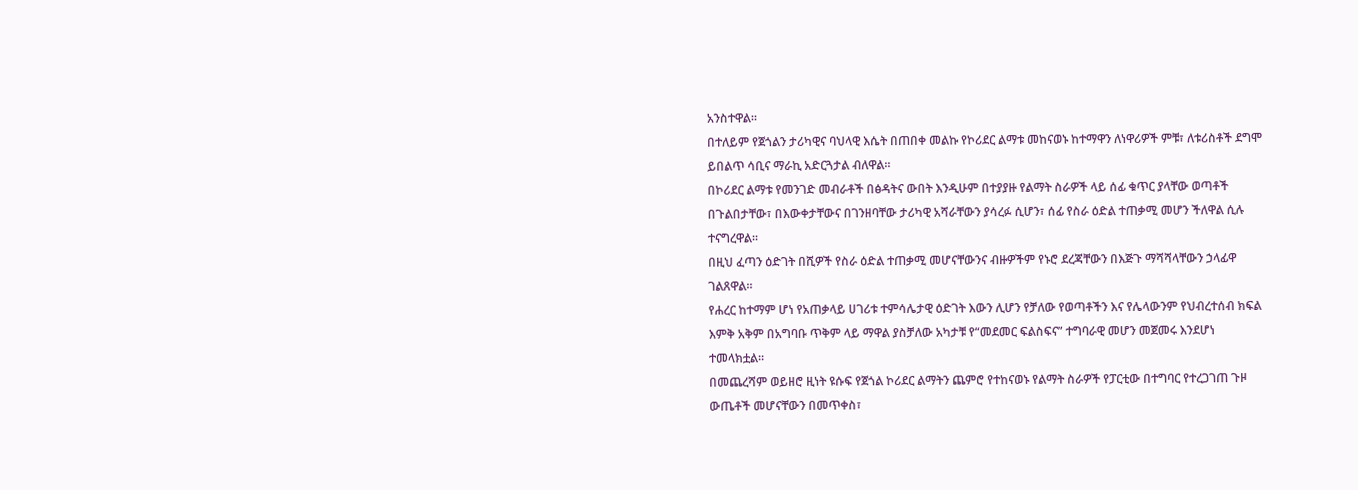አንስተዋል።
በተለይም የጀጎልን ታሪካዊና ባህላዊ እሴት በጠበቀ መልኩ የኮሪደር ልማቱ መከናወኑ ከተማዋን ለነዋሪዎች ምቹ፣ ለቱሪስቶች ደግሞ ይበልጥ ሳቢና ማራኪ አድርጓታል ብለዋል።
በኮሪደር ልማቱ የመንገድ መብራቶች በፅዳትና ውበት እንዲሁም በተያያዙ የልማት ስራዎች ላይ ሰፊ ቁጥር ያላቸው ወጣቶች በጉልበታቸው፣ በእውቀታቸውና በገንዘባቸው ታሪካዊ አሻራቸውን ያሳረፉ ሲሆን፣ ሰፊ የስራ ዕድል ተጠቃሚ መሆን ችለዋል ሲሉ ተናግረዋል።
በዚህ ፈጣን ዕድገት በሺዎች የስራ ዕድል ተጠቃሚ መሆናቸውንና ብዙዎችም የኑሮ ደረጃቸውን በእጅጉ ማሻሻላቸውን ኃላፊዋ ገልጸዋል።
የሐረር ከተማም ሆነ የአጠቃላይ ሀገሪቱ ተምሳሌታዊ ዕድገት እውን ሊሆን የቻለው የወጣቶችን እና የሌላውንም የህብረተሰብ ክፍል እምቅ አቅም በአግባቡ ጥቅም ላይ ማዋል ያስቻለው አካታቹ የ“መደመር ፍልስፍና” ተግባራዊ መሆን መጀመሩ እንደሆነ ተመላክቷል።
በመጨረሻም ወይዘሮ ዚነት ዩሱፍ የጀጎል ኮሪደር ልማትን ጨምሮ የተከናወኑ የልማት ስራዎች የፓርቲው በተግባር የተረጋገጠ ጉዞ ውጤቶች መሆናቸውን በመጥቀስ፣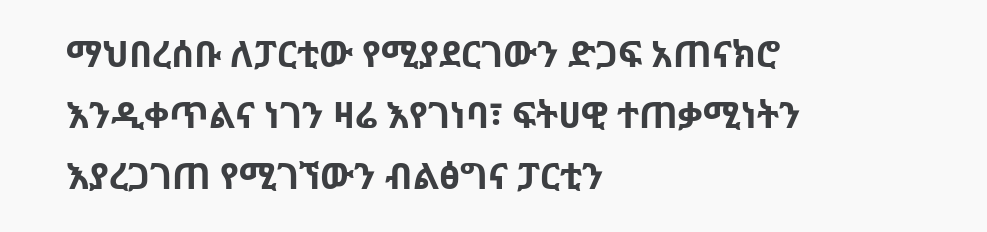ማህበረሰቡ ለፓርቲው የሚያደርገውን ድጋፍ አጠናክሮ እንዲቀጥልና ነገን ዛሬ እየገነባ፣ ፍትሀዊ ተጠቃሚነትን እያረጋገጠ የሚገኘውን ብልፅግና ፓርቲን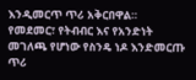እንዲመርጥ ጥሪ አቅርበዋል።
የመደመር፣ የትብብር እና የአንድነት መገለጫ የሆነው የስንዴ ነዶ እንድመርጡ ጥሪ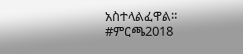አስተላልፈዋል።
#ምርጫ2018